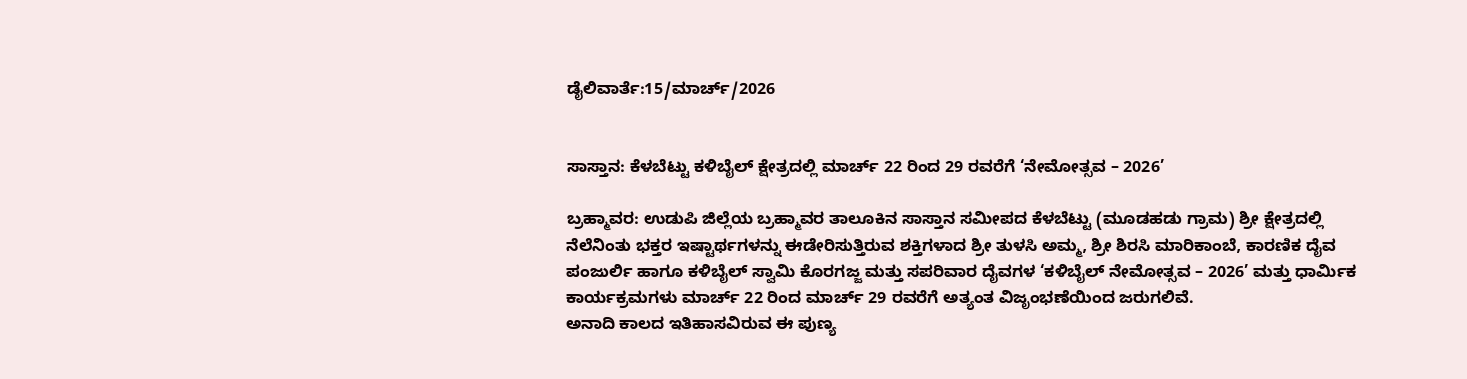ಡೈಲಿವಾರ್ತೆ:15/ಮಾರ್ಚ್/2026


ಸಾಸ್ತಾನ: ಕೆಳಬೆಟ್ಟು ಕಳಿಬೈಲ್ ಕ್ಷೇತ್ರದಲ್ಲಿ ಮಾರ್ಚ್ 22 ರಿಂದ 29 ರವರೆಗೆ ‘ನೇಮೋತ್ಸವ – 2026’

ಬ್ರಹ್ಮಾವರ: ಉಡುಪಿ ಜಿಲ್ಲೆಯ ಬ್ರಹ್ಮಾವರ ತಾಲೂಕಿನ ಸಾಸ್ತಾನ ಸಮೀಪದ ಕೆಳಬೆಟ್ಟು (ಮೂಡಹಡು ಗ್ರಾಮ) ಶ್ರೀ ಕ್ಷೇತ್ರದಲ್ಲಿ ನೆಲೆನಿಂತು ಭಕ್ತರ ಇಷ್ಟಾರ್ಥಗಳನ್ನು ಈಡೇರಿಸುತ್ತಿರುವ ಶಕ್ತಿಗಳಾದ ಶ್ರೀ ತುಳಸಿ ಅಮ್ಮ, ಶ್ರೀ ಶಿರಸಿ ಮಾರಿಕಾಂಬೆ, ಕಾರಣಿಕ ದೈವ ಪಂಜುರ್ಲಿ ಹಾಗೂ ಕಳಿಬೈಲ್ ಸ್ವಾಮಿ ಕೊರಗಜ್ಜ ಮತ್ತು ಸಪರಿವಾರ ದೈವಗಳ ‘ಕಳಿಬೈಲ್ ನೇಮೋತ್ಸವ – 2026’ ಮತ್ತು ಧಾರ್ಮಿಕ ಕಾರ್ಯಕ್ರಮಗಳು ಮಾರ್ಚ್ 22 ರಿಂದ ಮಾರ್ಚ್ 29 ರವರೆಗೆ ಅತ್ಯಂತ ವಿಜೃಂಭಣೆಯಿಂದ ಜರುಗಲಿವೆ.
ಅನಾದಿ ಕಾಲದ ಇತಿಹಾಸವಿರುವ ಈ ಪುಣ್ಯ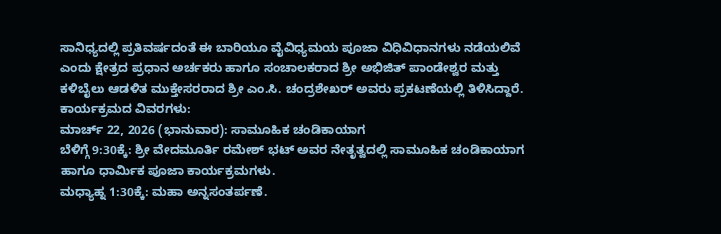ಸಾನಿಧ್ಯದಲ್ಲಿ ಪ್ರತಿವರ್ಷದಂತೆ ಈ ಬಾರಿಯೂ ವೈವಿಧ್ಯಮಯ ಪೂಜಾ ವಿಧಿವಿಧಾನಗಳು ನಡೆಯಲಿವೆ ಎಂದು ಕ್ಷೇತ್ರದ ಪ್ರಧಾನ ಅರ್ಚಕರು ಹಾಗೂ ಸಂಚಾಲಕರಾದ ಶ್ರೀ ಅಭಿಜಿತ್ ಪಾಂಡೇಶ್ವರ ಮತ್ತು ಕಳಿಬೈಲು ಆಡಳಿತ ಮುಕ್ತೇಸರರಾದ ಶ್ರೀ ಎಂ.ಸಿ. ಚಂದ್ರಶೇಖರ್ ಅವರು ಪ್ರಕಟಣೆಯಲ್ಲಿ ತಿಳಿಸಿದ್ದಾರೆ.
ಕಾರ್ಯಕ್ರಮದ ವಿವರಗಳು:
ಮಾರ್ಚ್ 22, 2026 (ಭಾನುವಾರ): ಸಾಮೂಹಿಕ ಚಂಡಿಕಾಯಾಗ
ಬೆಳಿಗ್ಗೆ 9:30ಕ್ಕೆ: ಶ್ರೀ ವೇದಮೂರ್ತಿ ರಮೇಶ್ ಭಟ್ ಅವರ ನೇತೃತ್ವದಲ್ಲಿ ಸಾಮೂಹಿಕ ಚಂಡಿಕಾಯಾಗ ಹಾಗೂ ಧಾರ್ಮಿಕ ಪೂಜಾ ಕಾರ್ಯಕ್ರಮಗಳು.
ಮಧ್ಯಾಹ್ನ 1:30ಕ್ಕೆ: ಮಹಾ ಅನ್ನಸಂತರ್ಪಣೆ.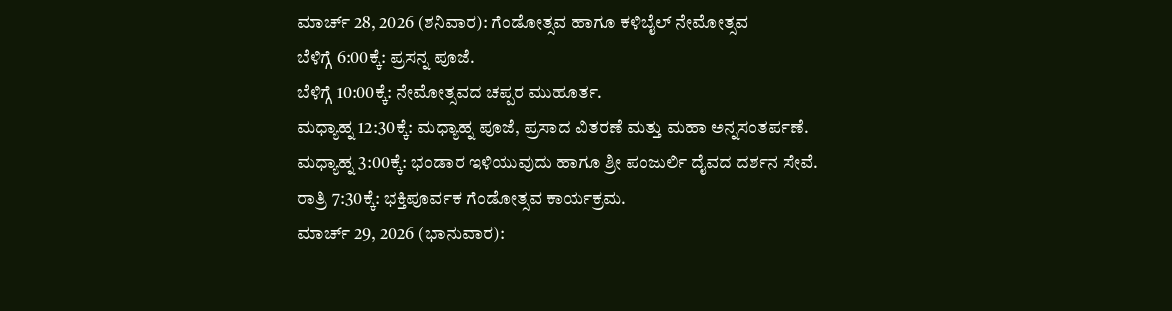ಮಾರ್ಚ್ 28, 2026 (ಶನಿವಾರ): ಗೆಂಡೋತ್ಸವ ಹಾಗೂ ಕಳಿಬೈಲ್ ನೇಮೋತ್ಸವ
ಬೆಳಿಗ್ಗೆ 6:00ಕ್ಕೆ: ಪ್ರಸನ್ನ ಪೂಜೆ.
ಬೆಳಿಗ್ಗೆ 10:00ಕ್ಕೆ: ನೇಮೋತ್ಸವದ ಚಪ್ಪರ ಮುಹೂರ್ತ.
ಮಧ್ಯಾಹ್ನ 12:30ಕ್ಕೆ: ಮಧ್ಯಾಹ್ನ ಪೂಜೆ, ಪ್ರಸಾದ ವಿತರಣೆ ಮತ್ತು ಮಹಾ ಅನ್ನಸಂತರ್ಪಣೆ.
ಮಧ್ಯಾಹ್ನ 3:00ಕ್ಕೆ: ಭಂಡಾರ ಇಳಿಯುವುದು ಹಾಗೂ ಶ್ರೀ ಪಂಜುರ್ಲಿ ದೈವದ ದರ್ಶನ ಸೇವೆ.
ರಾತ್ರಿ 7:30ಕ್ಕೆ: ಭಕ್ತಿಪೂರ್ವಕ ಗೆಂಡೋತ್ಸವ ಕಾರ್ಯಕ್ರಮ.
ಮಾರ್ಚ್ 29, 2026 (ಭಾನುವಾರ):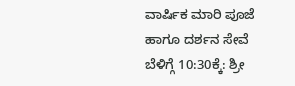ವಾರ್ಷಿಕ ಮಾರಿ ಪೂಜೆ ಹಾಗೂ ದರ್ಶನ ಸೇವೆ
ಬೆಳಿಗ್ಗೆ 10:30ಕ್ಕೆ: ಶ್ರೀ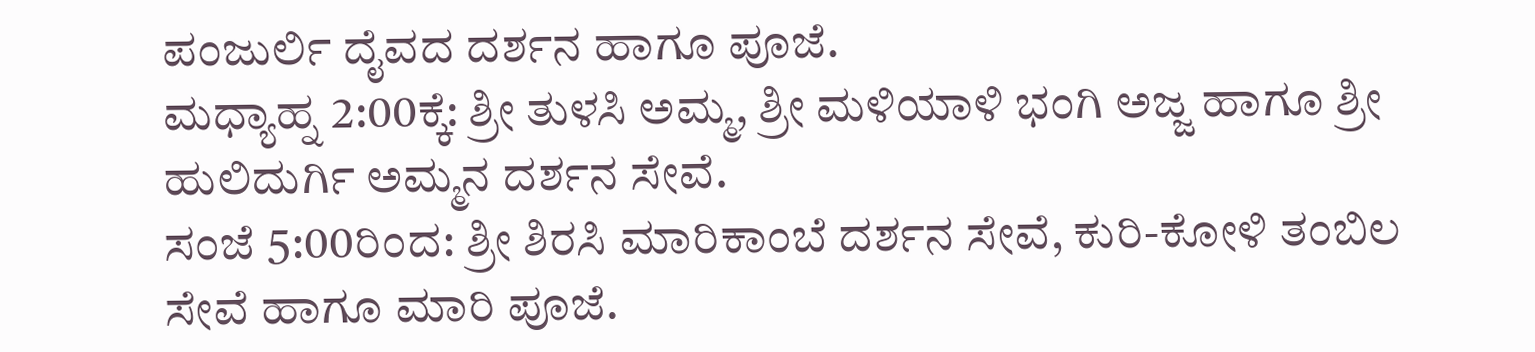ಪಂಜುರ್ಲಿ ದೈವದ ದರ್ಶನ ಹಾಗೂ ಪೂಜೆ.
ಮಧ್ಯಾಹ್ನ 2:00ಕ್ಕೆ: ಶ್ರೀ ತುಳಸಿ ಅಮ್ಮ, ಶ್ರೀ ಮಳಿಯಾಳಿ ಭಂಗಿ ಅಜ್ಜ ಹಾಗೂ ಶ್ರೀ ಹುಲಿದುರ್ಗಿ ಅಮ್ಮನ ದರ್ಶನ ಸೇವೆ.
ಸಂಜೆ 5:00ರಿಂದ: ಶ್ರೀ ಶಿರಸಿ ಮಾರಿಕಾಂಬೆ ದರ್ಶನ ಸೇವೆ, ಕುರಿ-ಕೋಳಿ ತಂಬಿಲ ಸೇವೆ ಹಾಗೂ ಮಾರಿ ಪೂಜೆ.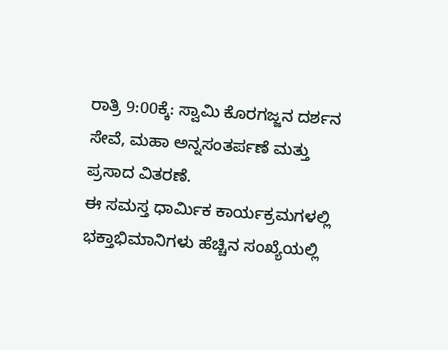ರಾತ್ರಿ 9:00ಕ್ಕೆ: ಸ್ವಾಮಿ ಕೊರಗಜ್ಜನ ದರ್ಶನ ಸೇವೆ, ಮಹಾ ಅನ್ನಸಂತರ್ಪಣೆ ಮತ್ತು ಪ್ರಸಾದ ವಿತರಣೆ.
ಈ ಸಮಸ್ತ ಧಾರ್ಮಿಕ ಕಾರ್ಯಕ್ರಮಗಳಲ್ಲಿ ಭಕ್ತಾಭಿಮಾನಿಗಳು ಹೆಚ್ಚಿನ ಸಂಖ್ಯೆಯಲ್ಲಿ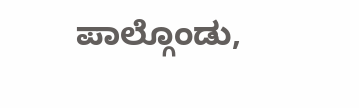ಪಾಲ್ಗೊಂಡು,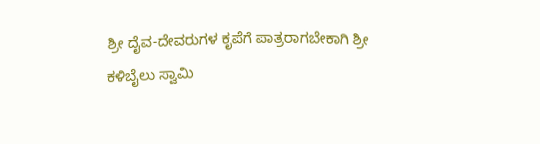ಶ್ರೀ ದೈವ-ದೇವರುಗಳ ಕೃಪೆಗೆ ಪಾತ್ರರಾಗಬೇಕಾಗಿ ಶ್ರೀ ಕಳಿಬೈಲು ಸ್ವಾಮಿ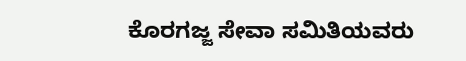ಕೊರಗಜ್ಜ ಸೇವಾ ಸಮಿತಿಯವರು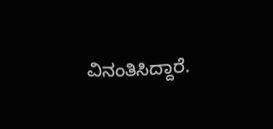ವಿನಂತಿಸಿದ್ದಾರೆ.